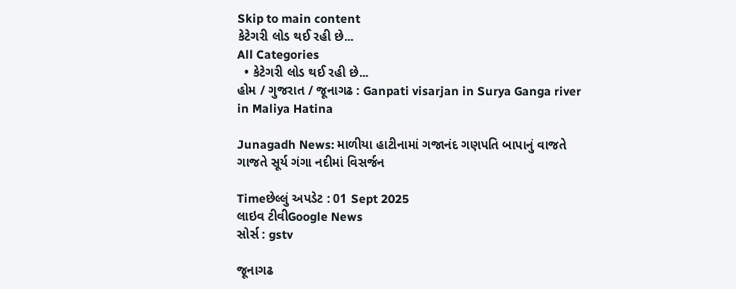Skip to main content
કેટેગરી લોડ થઈ રહી છે...
All Categories
  • કેટેગરી લોડ થઈ રહી છે...
હોમ / ગુજરાત / જૂનાગઢ : Ganpati visarjan in Surya Ganga river in Maliya Hatina

Junagadh News: માળીયા હાટીનામાં ગજાનંદ ગણપતિ બાપાનું વાજતે ગાજતે સૂર્ય ગંગા નદીમાં વિસર્જન

Timeછેલ્લું અપડેટ : 01 Sept 2025
લાઇવ ટીવીGoogle News
સોર્સ : gstv

જૂનાગઢ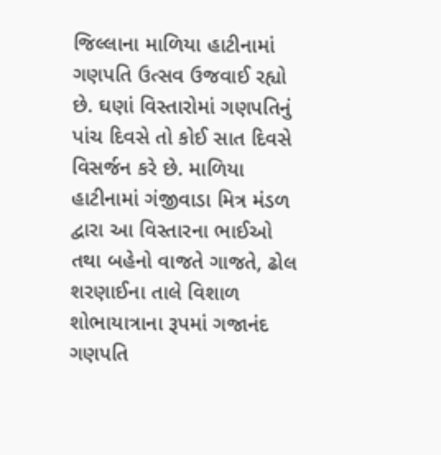જિલ્લાના માળિયા હાટીનામાં ગણપતિ ઉત્સવ ઉજવાઈ રહ્યો છે. ઘણાં વિસ્તારોમાં ગણપતિનું પાંચ દિવસે તો કોઈ સાત દિવસે વિસર્જન કરે છે. માળિયા હાટીનામાં ગંજીવાડા મિત્ર મંડળ દ્વારા આ વિસ્તારના ભાઈઓ તથા બહેનો વાજતે ગાજતે, ઢોલ શરણાઈના તાલે વિશાળ શોભાયાત્રાના રૂપમાં ગજાનંદ ગણપતિ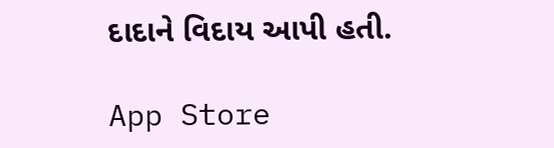દાદાને વિદાય આપી હતી.

App Store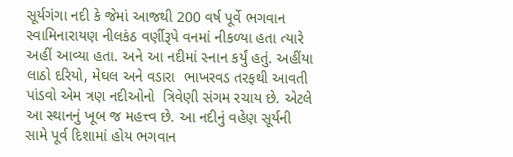સૂર્યગંગા નદી કે જેમાં આજથી 200 વર્ષ પૂર્વે ભગવાન સ્વામિનારાયણ નીલકંઠ વર્ણીરૂપે વનમાં નીકળ્યા હતા ત્યારે અહીં આવ્યા હતા. અને આ નદીમાં સ્નાન કર્યું હતું. અહીંયા લાઠો દરિયો, મેઘલ અને વડારા  ભાખરવડ તરફથી આવતી પાંડવો એમ ત્રણ નદીઓનો  ત્રિવેણી સંગમ રચાય છે. એટલે આ સ્થાનનું ખૂબ જ મહત્ત્વ છે. આ નદીનું વહેણ સૂર્યની સામે પૂર્વ દિશામાં હોય ભગવાન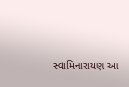સ્વામિનારાયણ આ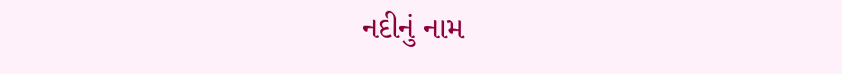નદીનું નામ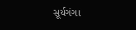સૂર્યગંગા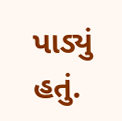પાડ્યું હતું.